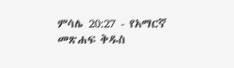ምሳሌ 20:27 - የአማርኛ መጽሐፍ ቅዱስ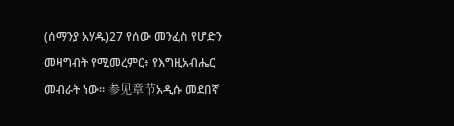(ሰማንያ አሃዱ)27 የሰው መንፈስ የሆድን መዛግብት የሚመረምር፥ የእግዚአብሔር መብራት ነው። 参见章节አዲሱ መደበኛ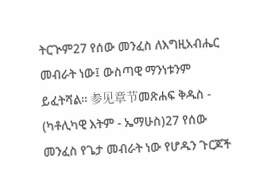ትርጒም27 የሰው መንፈስ ለእግዚአብሔር መብራት ነው፤ ውስጣዊ ማንነቱንም ይፈትሻል። 参见章节መጽሐፍ ቅዱስ - (ካቶሊካዊ እትም - ኤማሁስ)27 የሰው መንፈስ የጌታ መብራት ነው የሆዱን ጉርጆች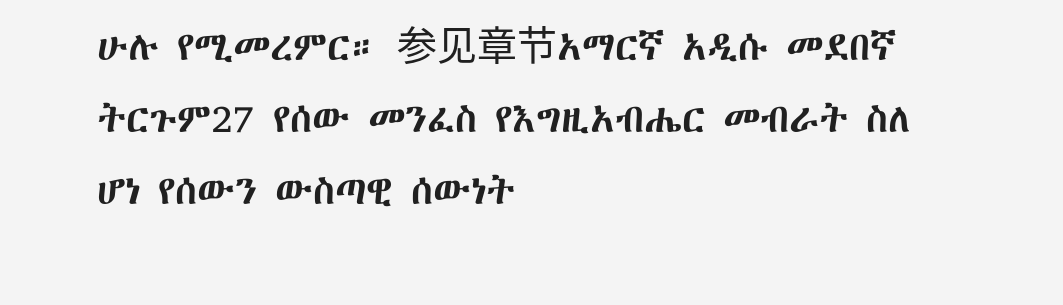ሁሉ የሚመረምር። 参见章节አማርኛ አዲሱ መደበኛ ትርጉም27 የሰው መንፈስ የእግዚአብሔር መብራት ስለ ሆነ የሰውን ውስጣዊ ሰውነት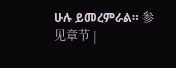ሁሉ ይመረምራል። 参见章节 |